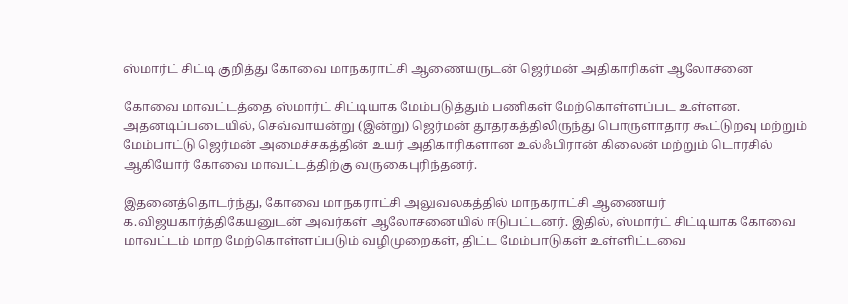ஸ்மார்ட் சிட்டி குறித்து கோவை மாநகராட்சி ஆணையருடன் ஜெர்மன் அதிகாரிகள் ஆலோசனை

கோவை மாவட்டத்தை ஸ்மார்ட் சிட்டியாக மேம்படுத்தும் பணிகள் மேற்கொள்ளப்பட உள்ளன. அதனடிப்படையில், செவ்வாயன்று (இன்று) ஜெர்மன் தூதரகத்திலிருந்து பொருளாதார கூட்டுறவு மற்றும் மேம்பாட்டு ஜெர்மன் அமைச்சகத்தின் உயர் அதிகாரிகளான உல்ஃபிரான் கிலைன் மற்றும் டொரசில் ஆகியோர் கோவை மாவட்டத்திற்கு வருகைபுரிந்தனர்.

இதனைத்தொடர்ந்து, கோவை மாநகராட்சி அலுவலகத்தில் மாநகராட்சி ஆணையர் க.விஜயகார்த்திகேயனுடன் அவர்கள் ஆலோசனையில் ஈடுபட்டனர். இதில், ஸ்மார்ட் சிட்டியாக கோவை மாவட்டம் மாற மேற்கொள்ளப்படும் வழிமுறைகள், திட்ட மேம்பாடுகள் உள்ளிட்டவை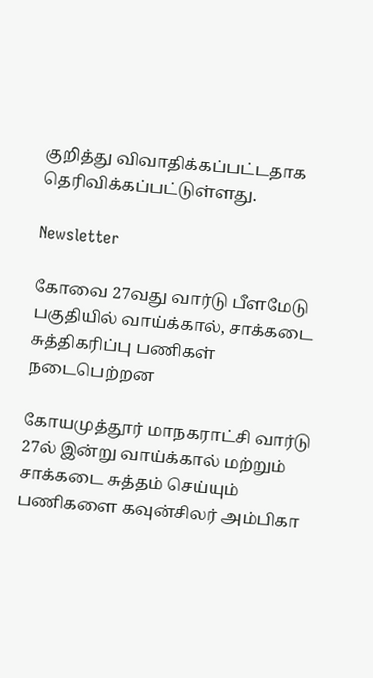குறித்து விவாதிக்கப்பட்டதாக தெரிவிக்கப்பட்டுள்ளது.

Newsletter

கோவை 27வது வார்டு பீளமேடு பகுதியில் வாய்க்கால், சாக்கடை சுத்திகரிப்பு பணிகள் நடைபெற்றன

கோயமுத்தூர் மாநகராட்சி வார்டு 27ல் இன்று வாய்க்கால் மற்றும் சாக்கடை சுத்தம் செய்யும் பணிகளை கவுன்சிலர் அம்பிகா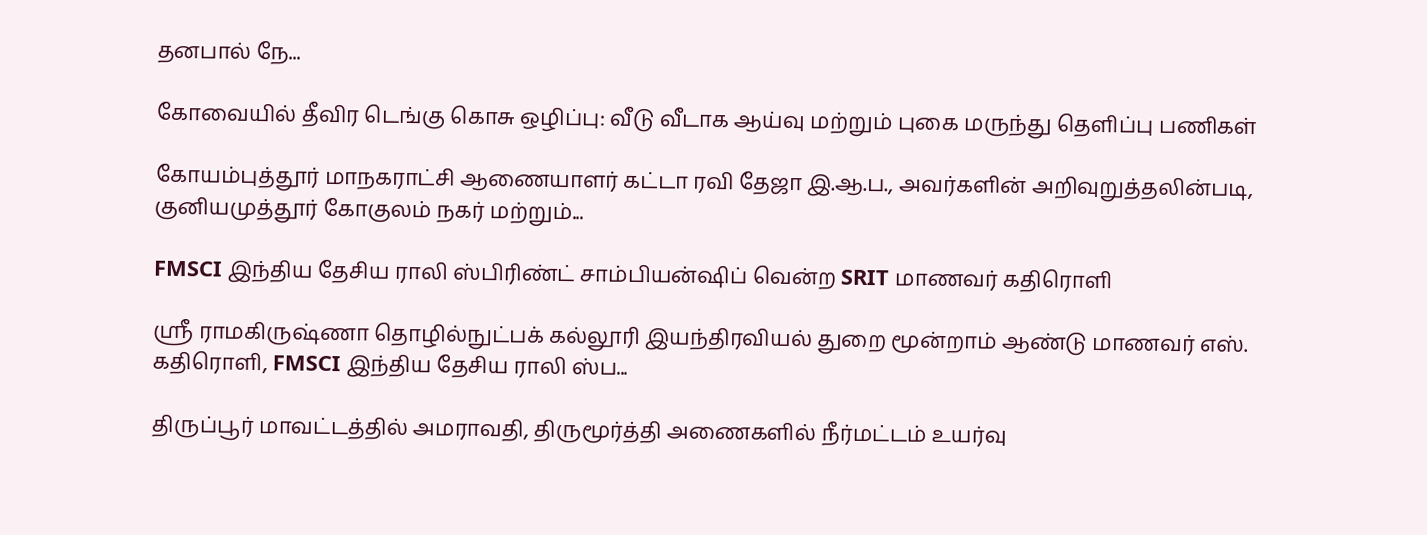தனபால் நே...

கோவையில் தீவிர டெங்கு கொசு ஒழிப்பு: வீடு வீடாக ஆய்வு மற்றும் புகை மருந்து தெளிப்பு பணிகள்

கோயம்புத்தூர் மாநகராட்சி ஆணையாளர் கட்டா ரவி தேஜா இ.ஆ.ப., அவர்களின் அறிவுறுத்தலின்படி, குனியமுத்தூர் கோகுலம் நகர் மற்றும்...

FMSCI இந்திய தேசிய ராலி ஸ்பிரிண்ட் சாம்பியன்ஷிப் வென்ற SRIT மாணவர் கதிரொளி

ஸ்ரீ ராமகிருஷ்ணா தொழில்நுட்பக் கல்லூரி இயந்திரவியல் துறை மூன்றாம் ஆண்டு மாணவர் எஸ். கதிரொளி, FMSCI இந்திய தேசிய ராலி ஸ்ப...

திருப்பூர் மாவட்டத்தில் அமராவதி, திருமூர்த்தி அணைகளில் நீர்மட்டம் உயர்வு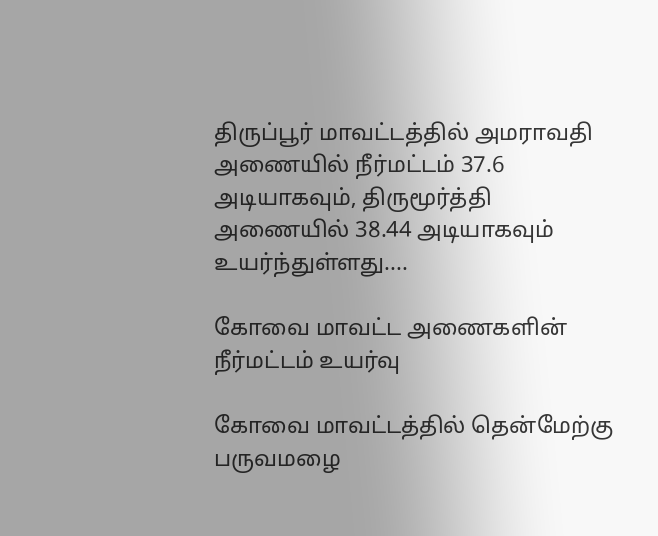திருப்பூர் மாவட்டத்தில் அமராவதி அணையில் நீர்மட்டம் 37.6 அடியாகவும், திருமூர்த்தி அணையில் 38.44 அடியாகவும் உயர்ந்துள்ளது....

கோவை மாவட்ட அணைகளின் நீர்மட்டம் உயர்வு

கோவை மாவட்டத்தில் தென்மேற்கு பருவமழை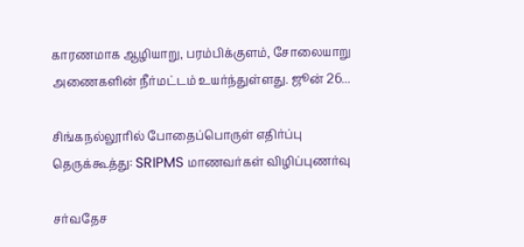காரணமாக ஆழியாறு, பரம்பிக்குளம், சோலையாறு அணைகளின் நீர்மட்டம் உயர்ந்துள்ளது. ஜூன் 26...

சிங்கநல்லூரில் போதைப்பொருள் எதிர்ப்பு தெருக்கூத்து: SRIPMS மாணவர்கள் விழிப்புணர்வு

சர்வதேச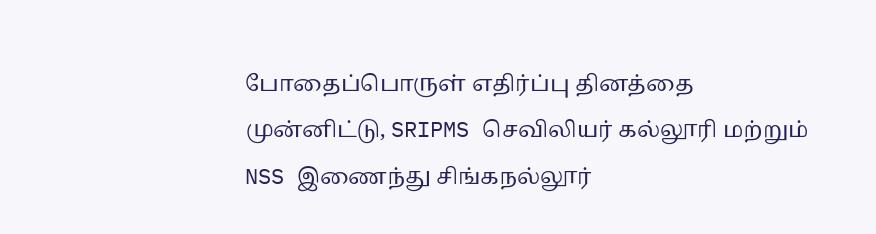போதைப்பொருள் எதிர்ப்பு தினத்தை முன்னிட்டு, SRIPMS செவிலியர் கல்லூரி மற்றும் NSS இணைந்து சிங்கநல்லூர்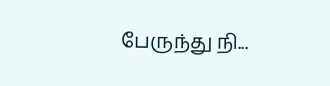பேருந்து நி...